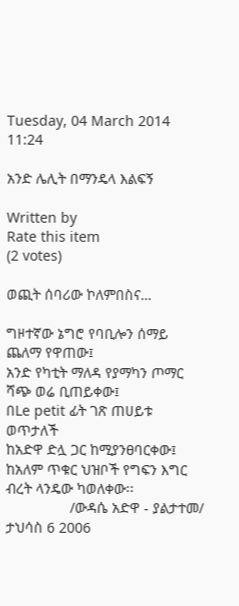Tuesday, 04 March 2014 11:24

አንድ ሌሊት በማንዴላ እልፍኝ

Written by
Rate this item
(2 votes)

ወጪት ሰባሪው ኮለምበስና…

ግዞተኛው ኔግሮ የባቢሎን ሰማይ ጨለማ የዋጠው፤
አንድ የካቲት ማለዳ የያማካን ጦማር ሻጭ ወሬ ቢጠይቀው፤
በLe petit ፊት ገጽ ጠሀይቱ ወጥታለች
ከአድዋ ድሏ ጋር ከሚያንፀባርቀው፤
ከአለም ጥቁር ህዝቦች የግፍን እግር ብረት ላንዴው ካወለቀው፡፡
                /ውዳሴ አድዋ - ያልታተመ/
ታህሳስ 6 2006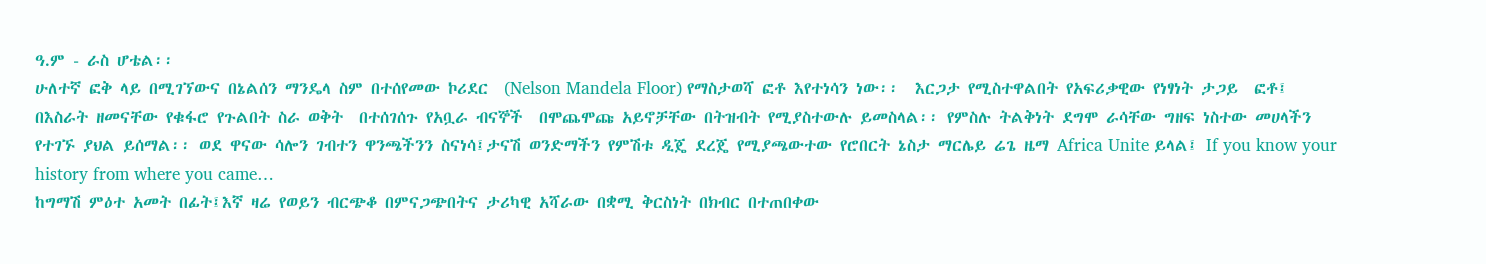ዓ.ም - ራስ ሆቴል፡፡
ሁለተኛ ፎቅ ላይ በሚገኘውና በኔልሰን ማንዴላ ስም በተሰየመው ኮሪደር  (Nelson Mandela Floor) የማስታወሻ ፎቶ እየተነሳን ነው፡፡  እርጋታ የሚስተዋልበት የአፍሪቃዊው የነፃነት ታጋይ  ፎቶ፤ በእስራት ዘመናቸው የቁፋሮ የጉልበት ስራ ወቅት  በተሰገሰጉ የአቧራ ብናኞች  በሞጨሞጩ አይኖቻቸው በትዝብት የሚያስተውሉ ይመስላል፡፡ የምስሉ ትልቅነት ደግሞ ራሳቸው ግዘፍ ነስተው መሀላችን የተገኙ ያህል ይሰማል፡፡ ወደ ዋናው ሳሎን ገብተን ዋንጫችንን ስናነሳ፤ታናሽ ወንድማችን የምሽቱ ዲጄ ደረጄ የሚያጫውተው የሮበርት ኔስታ ማርሌይ ሬጌ ዜማ Africa Unite ይላል፤ If you know your history from where you came…
ከግማሽ ምዕተ አመት በፊት፤እኛ ዛሬ የወይን ብርጭቆ በምናጋጭበትና ታሪካዊ አሻራው በቋሚ ቅርስነት በክብር በተጠበቀው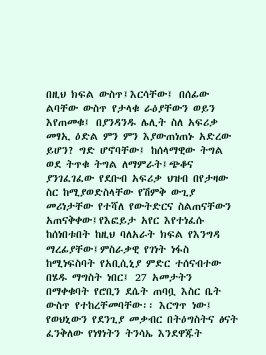በዚህ ክፍል ውስጥ፤እርሳቸው፤ በሰፊው ልባቸው ውስጥ የታላቁ ራዕያቸውን ወይን እየጠመቁ፤ በያንዳንዱ ሌሊት ስለ አፍሪቃ መፃኢ ዕድል ምን ምን እያውጠነጠኑ አድረው ይሆን? ግድ ሆኖባቸው፤ ከሰላማዊው ትግል ወደ ትጥቁ ትግል ለማምራት፤ጭቆና ያንገፈገፈው የደቡብ አፍሪቃ ህዝብ በየታዛው ስር ከሚያወድስላቸው የሽምቅ ውጊያ መሪነታቸው የተሻለ የውትድርና ስልጠናቸውን አጠናቅቀው፤የእፎይታ አየር እየተነፈሱ ከሰነበቱበት ከዚህ ባለአራት ክፍል የእንግዳ ማረፊያቸው፤ምስራቃዊ የገነት ነፋስ ከሚነፍስባት የአቢሲኒያ ምድር ተሰናብተው በሄዱ ማግስት ነበር፤ 27 አመታትን  በማቀቁባት የሮቢን ደሴት ጠባቧ እስር ቤት ውስጥ የተከረቸመባቸው፡፡ እርግጥ ነው፤ የወህኒውን የደንጊያ መቃብር በትዕግስትና ፅናት ፈንቅለው የነፃነትን ትንሳኤ እንደዋጁት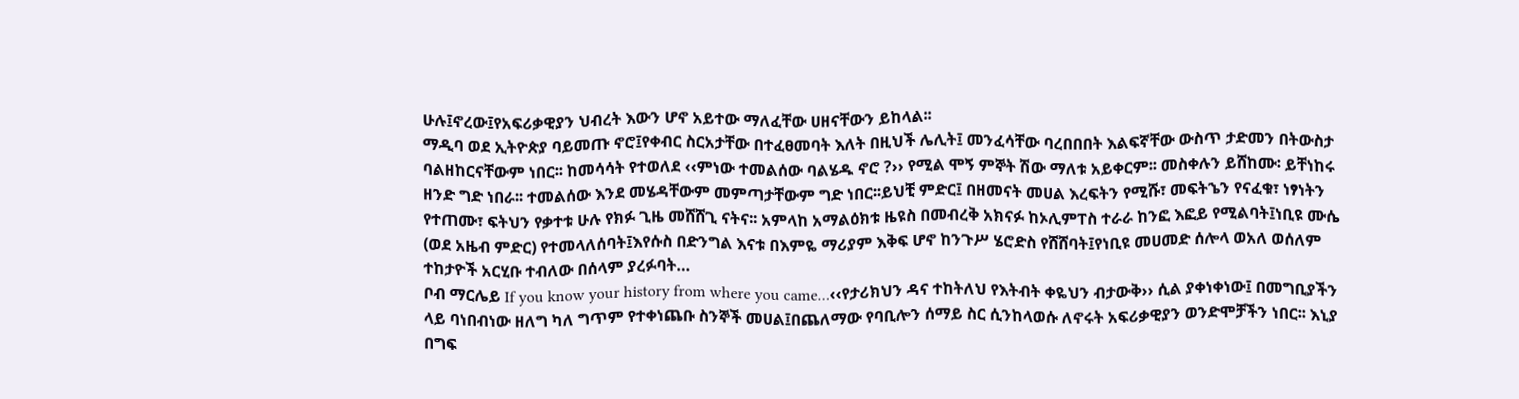ሁሉ፤ኖረው፤የአፍሪቃዊያን ህብረት እውን ሆኖ አይተው ማለፈቸው ሀዘናቸውን ይከላል፡፡
ማዲባ ወደ ኢትዮጵያ ባይመጡ ኖሮ፤የቀብር ስርአታቸው በተፈፀመባት እለት በዚህች ሌሊት፤ መንፈሳቸው ባረበበበት እልፍኛቸው ውስጥ ታድመን በትውስታ ባልዘከርናቸውም ነበር፡፡ ከመሳሳት የተወለደ ‹‹ምነው ተመልሰው ባልሄዱ ኖሮ ?›› የሚል ሞኝ ምኞት ሽው ማለቱ አይቀርም፡፡ መስቀሉን ይሸከሙ፡ ይቸነከሩ ዘንድ ግድ ነበራ፡፡ ተመልሰው እንደ መሄዳቸውም መምጣታቸውም ግድ ነበር፡፡ይህቺ ምድር፤ በዘመናት መሀል እረፍትን የሚሹ፣ መፍትኄን የናፈቁ፣ ነፃነትን የተጠሙ፣ ፍትህን የቃተቱ ሁሉ የክፉ ጊዜ መሸሸጊ ናትና፡፡ አምላከ አማልዕክቱ ዜዩስ በመብረቅ አክናፉ ከኦሊምፐስ ተራራ ከንፎ እፎይ የሚልባት፤ነቢዩ ሙሴ (ወደ አዜብ ምድር) የተመላለሰባት፤እየሱስ በድንግል እናቱ በእምዬ ማሪያም እቅፍ ሆኖ ከንጉሥ ሄሮድስ የሸሸባት፤የነቢዩ መሀመድ ሰሎላ ወአለ ወሰለም ተከታዮች አርሂቡ ተብለው በሰላም ያረፉባት…
ቦብ ማርሌይ If you know your history from where you came…‹‹የታሪክህን ዳና ተከትለህ የእትብት ቀዬህን ብታውቅ›› ሲል ያቀነቀነው፤ በመግቢያችን ላይ ባነበብነው ዘለግ ካለ ግጥም የተቀነጨቡ ስንኞች መሀል፤በጨለማው የባቢሎን ሰማይ ስር ሲንከላወሱ ለኖሩት አፍሪቃዊያን ወንድሞቻችን ነበር፡፡ እኒያ በግፍ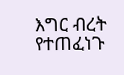እግር ብረት የተጠፈነጉ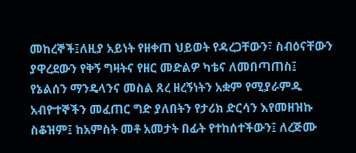መከረኞች፤ለዚያ አይነት የዘቀጠ ህይወት የዳረጋቸውን፣ ስብዕናቸውን ያዋረደውን የቅኝ ግዛትና የዘር መድልዎ ካቴና ለመበጣጠስ፤ የኔልሰን ማንዴላንና መስል ጸረ ዘረኝነትን አቋም የሚያራምዱ አብዮተኞችን መፈጠር ግድ ያለበትን የታሪክ ድርሳን እየመዘዝኩ ስቆዝም፤ ከአምስት መቶ አመታት በፊት የተከሰተችውን፤ ለረጅሙ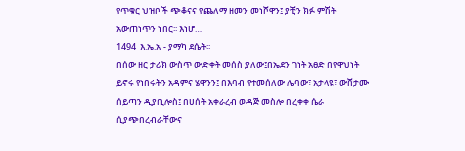የጥቁር ህዝቦች ጭቆናና የጨለማ ዘመን መነሾዋን፤ ያቺን ክፉ ምሽት አውጠነጥን ነበር፡፡ እነሆ…
1494  እ.ኤ.አ - ያማካ ደሴት፡፡
በሰው ዘር ታሪክ ውስጥ ውድቀት መሰስ ያለው፤በኤደን ገነት አፀድ በየዋህነት ይኖሩ የነበሩትን አዳምና ሄዋንን፤ በእባብ የተመሰለው ሌባው፣ አታላዩ፣ ውሸታሙ ሰይጣን ዲያቢሎስ፤ በሀሰት አቀራረብ ወዳጅ መስሎ በረቀቀ ሴራ ሲያጭበረብራቸውና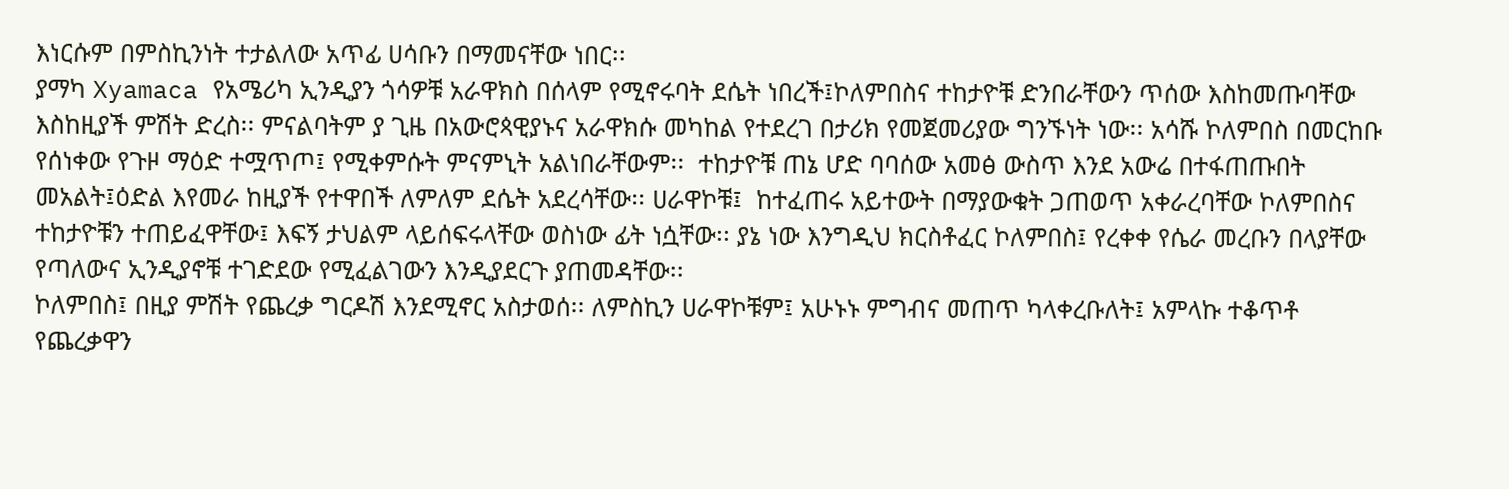እነርሱም በምስኪንነት ተታልለው አጥፊ ሀሳቡን በማመናቸው ነበር፡፡
ያማካ Xyamaca የአሜሪካ ኢንዲያን ጎሳዎቹ አራዋክስ በሰላም የሚኖሩባት ደሴት ነበረች፤ኮለምበስና ተከታዮቹ ድንበራቸውን ጥሰው እስከመጡባቸው እስከዚያች ምሽት ድረስ፡፡ ምናልባትም ያ ጊዜ በአውሮጳዊያኑና አራዋክሱ መካከል የተደረገ በታሪክ የመጀመሪያው ግንኙነት ነው፡፡ አሳሹ ኮለምበስ በመርከቡ የሰነቀው የጉዞ ማዕድ ተሟጥጦ፤ የሚቀምሱት ምናምኒት አልነበራቸውም፡፡  ተከታዮቹ ጠኔ ሆድ ባባሰው አመፅ ውስጥ እንደ አውሬ በተፋጠጡበት መአልት፤ዕድል እየመራ ከዚያች የተዋበች ለምለም ደሴት አደረሳቸው፡፡ ሀራዋኮቹ፤  ከተፈጠሩ አይተውት በማያውቁት ጋጠወጥ አቀራረባቸው ኮለምበስና ተከታዮቹን ተጠይፈዋቸው፤ እፍኝ ታህልም ላይሰፍሩላቸው ወስነው ፊት ነሷቸው፡፡ ያኔ ነው እንግዲህ ክርስቶፈር ኮለምበስ፤ የረቀቀ የሴራ መረቡን በላያቸው የጣለውና ኢንዲያኖቹ ተገድደው የሚፈልገውን እንዲያደርጉ ያጠመዳቸው፡፡
ኮለምበስ፤ በዚያ ምሽት የጨረቃ ግርዶሽ እንደሚኖር አስታወሰ፡፡ ለምስኪን ሀራዋኮቹም፤ አሁኑኑ ምግብና መጠጥ ካላቀረቡለት፤ አምላኩ ተቆጥቶ የጨረቃዋን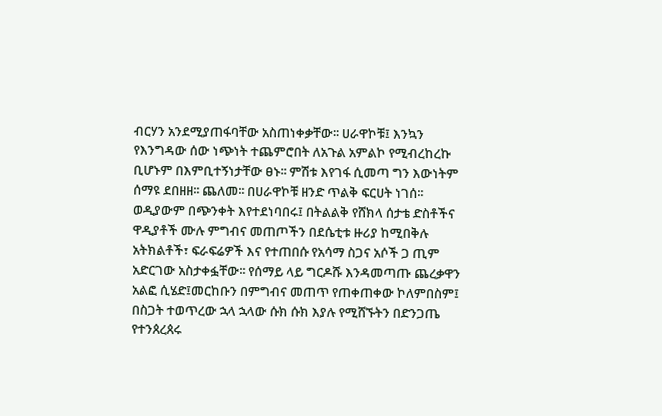ብርሃን አንደሚያጠፋባቸው አስጠነቀቃቸው፡፡ ሀራዋኮቹ፤ እንኳን የእንግዳው ሰው ነጭነት ተጨምሮበት ለአጉል አምልኮ የሚብረከረኩ ቢሆኑም በእምቢተኝነታቸው ፀኑ፡፡ ምሽቱ እየገፋ ሲመጣ ግን እውነትም ሰማዩ ደበዘዘ፡፡ ጨለመ፡፡ በሀራዋኮቹ ዘንድ ጥልቅ ፍርሀት ነገሰ፡፡ ወዲያውም በጭንቀት እየተደነባበሩ፤ በትልልቅ የሸክላ ሰታቴ ድስቶችና ዋዲያቶች ሙሉ ምግብና መጠጦችን በደሴቲቱ ዙሪያ ከሚበቅሉ አትክልቶች፣ ፍራፍሬዎች እና የተጠበሱ የአሳማ ስጋና አሶች ጋ ጢም አድርገው አስታቀፏቸው፡፡ የሰማይ ላይ ግርዶሹ እንዳመጣጡ ጨረቃዋን አልፎ ሲሄድ፤መርከቡን በምግብና መጠጥ የጠቀጠቀው ኮለምበስም፤ በስጋት ተወጥረው ኋላ ኋላው ሱክ ሱክ እያሉ የሚሸኙትን በድንጋጤ የተንጰረጰሩ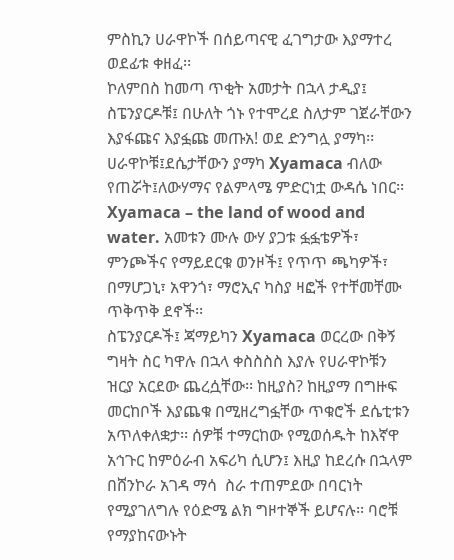ምስኪን ሀራዋኮች በሰይጣናዊ ፈገግታው እያማተረ ወደፊቱ ቀዘፈ፡፡
ኮለምበስ ከመጣ ጥቂት አመታት በኋላ ታዲያ፤ ስፔንያርዶቹ፤ በሁለት ጎኑ የተሞረደ ስለታም ገጀራቸውን እያፋጩና እያፏጩ መጡአ! ወደ ድንግሏ ያማካ፡፡
ሀራዋኮቹ፤ደሴታቸውን ያማካ Xyamaca ብለው የጠሯት፤ለውሃማና የልምላሜ ምድርነቷ ውዳሴ ነበር፡፡  Xyamaca – the land of wood and water. አመቱን ሙሉ ውሃ ያጋቱ ፏፏቴዎች፣ ምንጮችና የማይደርቁ ወንዞች፤ የጥጥ ጫካዎች፣ በማሆጋኒ፣ አዋንጎ፣ ማሮኢና ካስያ ዛፎች የተቸመቸሙ ጥቅጥቅ ደኖች፡፡
ስፔንያርዶች፤ ጃማይካን Xyamaca ወርረው በቅኝ ግዛት ስር ካዋሉ በኋላ ቀስስስስ እያሉ የሀራዋኮቹን ዝርያ አርደው ጨረሷቸው፡፡ ከዚያስ? ከዚያማ በግዙፍ መርከቦች እያጨቁ በሚዘረግፏቸው ጥቁሮች ደሴቲቱን አጥለቀለቋታ፡፡ ሰዎቹ ተማርከው የሚወሰዱት ከእኛዋ አኅጉር ከምዕራብ አፍሪካ ሲሆን፤ እዚያ ከደረሱ በኋላም በሸንኮራ አገዳ ማሳ  ስራ ተጠምደው በባርነት የሚያገለግሉ የዕድሜ ልክ ግዞተኞች ይሆናሉ፡፡ ባሮቹ የማያከናውኑት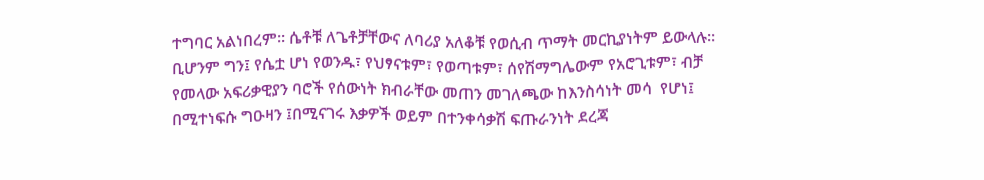ተግባር አልነበረም፡፡ ሴቶቹ ለጌቶቻቸውና ለባሪያ አለቆቹ የወሲብ ጥማት መርኪያነትም ይውላሉ፡፡ ቢሆንም ግን፤ የሴቷ ሆነ የወንዱ፣ የህፃናቱም፣ የወጣቱም፣ ሰየሽማግሌውም የአሮጊቱም፣ ብቻ የመላው አፍሪቃዊያን ባሮች የሰውነት ክብራቸው መጠን መገለጫው ከእንስሳነት መሳ  የሆነ፤ በሚተነፍሱ ግዑዛን ፤በሚናገሩ እቃዎች ወይም በተንቀሳቃሽ ፍጡራንነት ደረጃ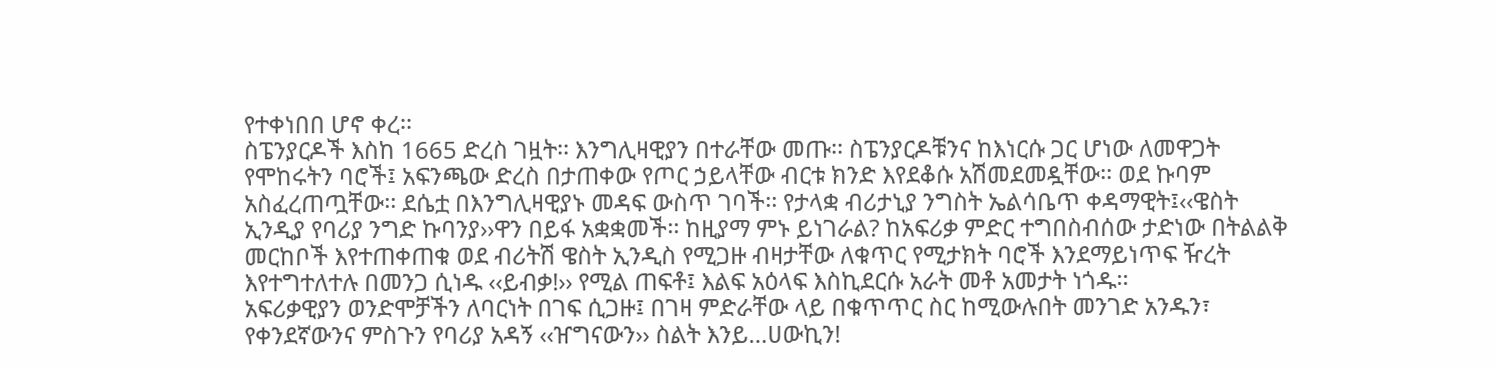የተቀነበበ ሆኖ ቀረ፡፡
ስፔንያርዶች እስከ 1665 ድረስ ገዟት፡፡ እንግሊዛዊያን በተራቸው መጡ፡፡ ስፔንያርዶቹንና ከእነርሱ ጋር ሆነው ለመዋጋት የሞከሩትን ባሮች፤ አፍንጫው ድረስ በታጠቀው የጦር ኃይላቸው ብርቱ ክንድ እየደቆሱ አሽመደመዷቸው፡፡ ወደ ኩባም አስፈረጠጧቸው፡፡ ደሴቷ በእንግሊዛዊያኑ መዳፍ ውስጥ ገባች፡፡ የታላቋ ብሪታኒያ ንግስት ኤልሳቤጥ ቀዳማዊት፤‹‹ዌስት ኢንዲያ የባሪያ ንግድ ኩባንያ››ዋን በይፋ አቋቋመች፡፡ ከዚያማ ምኑ ይነገራል? ከአፍሪቃ ምድር ተግበስብሰው ታድነው በትልልቅ መርከቦች እየተጠቀጠቁ ወደ ብሪትሽ ዌስት ኢንዲስ የሚጋዙ ብዛታቸው ለቁጥር የሚታክት ባሮች እንደማይነጥፍ ዥረት እየተግተለተሉ በመንጋ ሲነዱ ‹‹ይብቃ!›› የሚል ጠፍቶ፤ እልፍ አዕላፍ እስኪደርሱ አራት መቶ አመታት ነጎዱ፡፡
አፍሪቃዊያን ወንድሞቻችን ለባርነት በገፍ ሲጋዙ፤ በገዛ ምድራቸው ላይ በቁጥጥር ስር ከሚውሉበት መንገድ አንዱን፣ የቀንደኛውንና ምስጉን የባሪያ አዳኝ ‹‹ዠግናውን›› ስልት እንይ…ሀውኪን!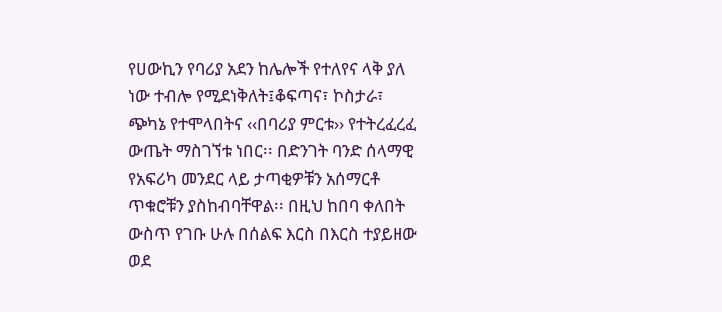የሀውኪን የባሪያ አደን ከሌሎች የተለየና ላቅ ያለ ነው ተብሎ የሚደነቅለት፤ቆፍጣና፣ ኮስታራ፣ ጭካኔ የተሞላበትና ‹‹በባሪያ ምርቱ›› የተትረፈረፈ ውጤት ማስገኘቱ ነበር፡፡ በድንገት ባንድ ሰላማዊ የአፍሪካ መንደር ላይ ታጣቂዎቹን አሰማርቶ ጥቁሮቹን ያስከብባቸዋል፡፡ በዚህ ከበባ ቀለበት ውስጥ የገቡ ሁሉ በሰልፍ እርስ በእርስ ተያይዘው ወደ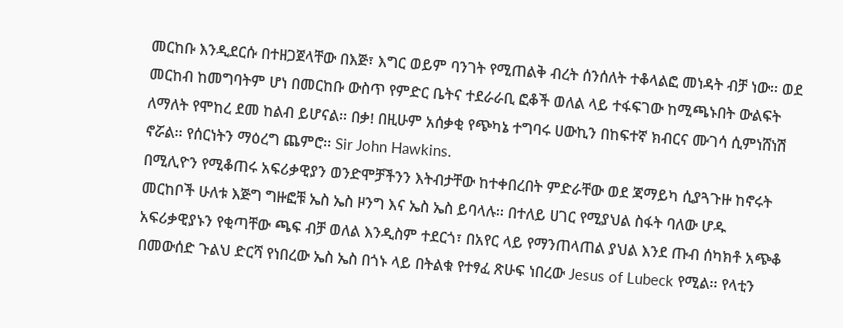መርከቡ እንዲደርሱ በተዘጋጀላቸው በእጅ፣ እግር ወይም ባንገት የሚጠልቅ ብረት ሰንሰለት ተቆላልፎ መነዳት ብቻ ነው፡፡ ወደ መርከብ ከመግባትም ሆነ በመርከቡ ውስጥ የምድር ቤትና ተደራራቢ ፎቆች ወለል ላይ ተፋፍገው ከሚጫኑበት ውልፍት ለማለት የሞከረ ደመ ከልብ ይሆናል፡፡ በቃ! በዚሁም አሰቃቂ የጭካኔ ተግባሩ ሀውኪን በከፍተኛ ክብርና ሙገሳ ሲምነሸነሽ ኖሯል፡፡ የሰርነትን ማዕረግ ጨምሮ፡፡ Sir John Hawkins.
በሚሊዮን የሚቆጠሩ አፍሪቃዊያን ወንድሞቻችንን እትብታቸው ከተቀበረበት ምድራቸው ወደ ጃማይካ ሲያጓጉዙ ከኖሩት መርከቦች ሁለቱ እጅግ ግዙፎቹ ኤስ ኤስ ዞንግ እና ኤስ ኤስ ይባላሉ፡፡ በተለይ ሀገር የሚያህል ስፋት ባለው ሆዱ አፍሪቃዊያኑን የቂጣቸው ጫፍ ብቻ ወለል እንዲስም ተደርጎ፣ በአየር ላይ የማንጠላጠል ያህል እንደ ጡብ ሰካክቶ አጭቆ በመውሰድ ጉልህ ድርሻ የነበረው ኤስ ኤስ በጎኑ ላይ በትልቁ የተፃፈ ጽሁፍ ነበረው Jesus of Lubeck የሚል፡፡ የላቲን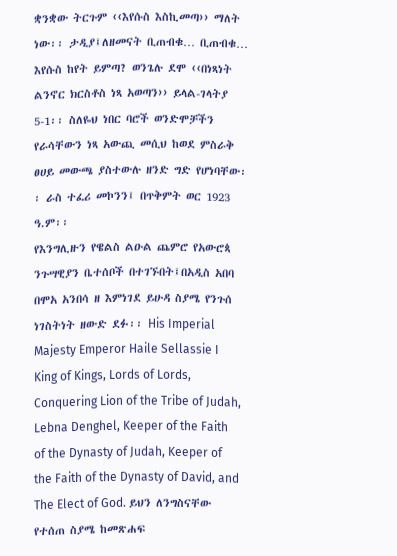ቋንቋው ትርጉም ‹‹እየሱስ እስኪመጣ›› ማለት ነው፡፡ ታዲያ፤ለዘመናት ቢጠብቁ… ቢጠብቁ… እየሱስ ከየት ይምጣ? ወንጌሉ ደሞ ‹‹በነጻነት ልንኖር ክርስቶስ ነጻ አወጣን›› ይላል-ገላትያ 5-1፡፡ ስለዬህ ነበር ባሮች ወንድሞቻችን የራሳቸውን ነጻ አውጪ መሲህ ከወደ ምስራቅ ፀሀይ መውጫ ያስተውሉ ዘንድ ግድ የሆነባቸው፡፡ ራስ ተፈሪ መኮንን፤ በጥቅምት ወር 1923 ዓ.ም፡፡
የእንግሊዙን የዌልስ ልዑል ጨምሮ የአውሮጳ ንጉሣዊያን ቤተሰቦች በተገኙበት፤በአዲስ አበባ በሞአ አንበሳ ዘ እምነገደ ይሁዳ ስያሜ የንጉሰ ነገስትነት ዘውድ ደፉ፡፡ His Imperial Majesty Emperor Haile Sellassie I King of Kings, Lords of Lords, Conquering Lion of the Tribe of Judah, Lebna Denghel, Keeper of the Faith of the Dynasty of Judah, Keeper of the Faith of the Dynasty of David, and The Elect of God. ይህን ለንግስናቸው የተሰጠ ስያሜ ከመጽሐፍ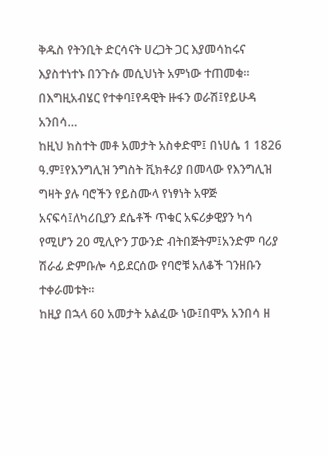ቅዱስ የትንቢት ድርሳናት ሀረጋት ጋር እያመሳከሩና እያስተነተኑ በንጉሱ መሲህነት አምነው ተጠመቁ፡፡ በእግዚአብሄር የተቀባ፤የዳዊት ዙፋን ወራሽ፤የይሁዳ አንበሳ…
ከዚህ ክስተት መቶ አመታት አስቀድሞ፤ በነሀሴ 1 1826 ዓ.ም፤የእንግሊዝ ንግስት ቪክቶሪያ በመላው የእንግሊዝ ግዛት ያሉ ባሮችን የይስሙላ የነፃነት አዋጅ አናፍሳ፤ለካሪቢያን ደሴቶች ጥቁር አፍሪቃዊያን ካሳ የሚሆን 20 ሚሊዮን ፓውንድ ብትበጅትም፤አንድም ባሪያ ሽራፊ ድምቡሎ ሳይደርሰው የባሮቹ አለቆች ገንዘቡን ተቀራመቱት፡፡
ከዚያ በኋላ 60 አመታት አልፈው ነው፤በሞአ አንበሳ ዘ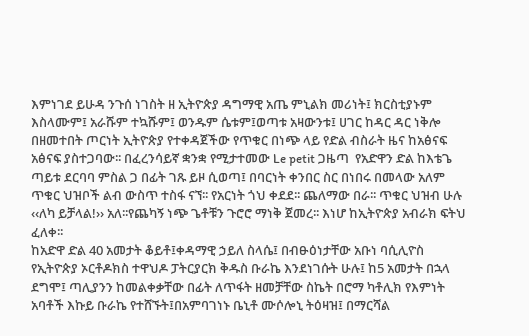እምነገደ ይሁዳ ንጉሰ ነገስት ዘ ኢትዮጵያ ዳግማዊ አጤ ምኒልክ መሪነት፤ ክርስቲያኑም እስላሙም፤ አራሹም ተኳሹም፤ ወንዱም ሴቱም፤ወጣቱ አዛውንቱ፤ ሀገር ከዳር ዳር ነቅሎ በዘመተበት ጦርነት ኢትዮጵያ የተቀዳጀችው የጥቁር በነጭ ላይ የድል ብስራት ዜና ከአፅናፍ አፅናፍ ያስተጋባው፡፡ በፈረንሳይኛ ቋንቋ የሚታተመው Le petit ጋዜጣ  የአድዋን ድል ከእቴጌ ጣይቱ ደርባባ ምስል ጋ በፊት ገጹ ይዞ ሲወጣ፤ በባርነት ቀንበር ስር በነበሩ በመላው አለም ጥቁር ህዝቦች ልብ ውስጥ ተስፋ ናኘ፡፡ የአርነት ጎህ ቀደደ፡፡ ጨለማው በራ፡፡ ጥቁር ህዝብ ሁሉ ‹‹ለካ ይቻላል!›› አለ፡፡የጨካኝ ነጭ ጌቶቹን ጉሮሮ ማነቅ ጀመረ፡፡ እነሆ ከኢትዮጵያ አብራክ ፍትህ ፈለቀ፡፡
ከአድዋ ድል 40 አመታት ቆይቶ፤ቀዳማዊ ኃይለ ስላሴ፤ በብፁዕነታቸው አቡነ ባሲሊዮስ የኢትዮጵያ ኦርቶዶክስ ተዋህዶ ፓትርያርክ ቅዱስ ቡራኬ እንደነገሱት ሁሉ፤ ከ5 አመታት በኋላ ደግሞ፤ ጣሊያንን ከመልቀቃቸው በፊት ለጥፋት ዘመቻቸው ስኬት በሮማ ካቶሊክ የእምነት አባቶች እኩይ ቡራኬ የተሸኙት፤በአምባገነኑ ቤኒቶ ሙሶሎኒ ትዕዛዝ፤ በማርሻል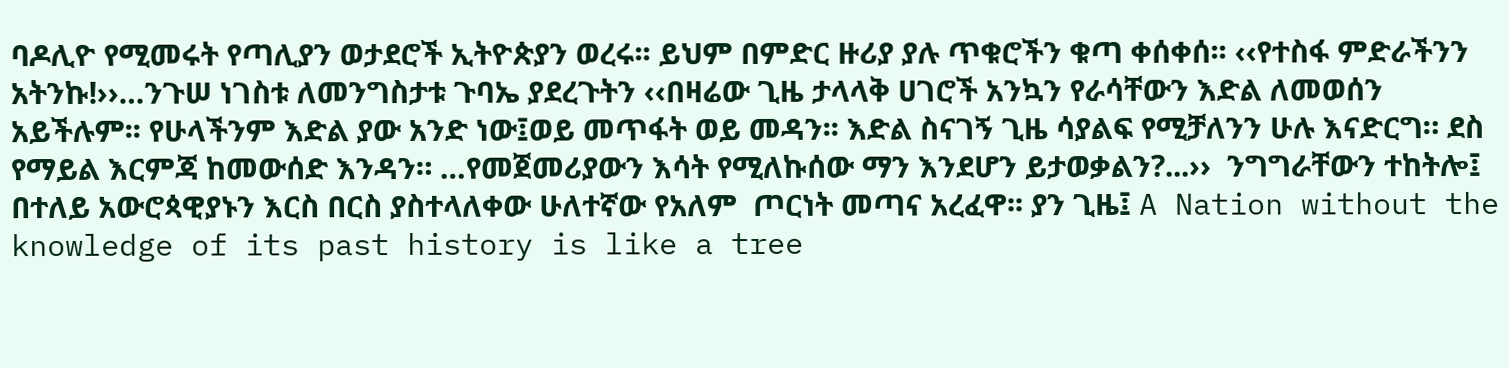ባዶሊዮ የሚመሩት የጣሊያን ወታደሮች ኢትዮጵያን ወረሩ፡፡ ይህም በምድር ዙሪያ ያሉ ጥቁሮችን ቁጣ ቀሰቀሰ፡፡ ‹‹የተስፋ ምድራችንን አትንኩ!››…ንጉሠ ነገስቱ ለመንግስታቱ ጉባኤ ያደረጉትን ‹‹በዛሬው ጊዜ ታላላቅ ሀገሮች አንኳን የራሳቸውን እድል ለመወሰን አይችሉም፡፡ የሁላችንም እድል ያው አንድ ነው፤ወይ መጥፋት ወይ መዳን፡፡ እድል ስናገኝ ጊዜ ሳያልፍ የሚቻለንን ሁሉ እናድርግ። ደስ የማይል እርምጃ ከመውሰድ እንዳን። …የመጀመሪያውን እሳት የሚለኩሰው ማን እንደሆን ይታወቃልን?...››  ንግግራቸውን ተከትሎ፤ በተለይ አውሮጳዊያኑን እርስ በርስ ያስተላለቀው ሁለተኛው የአለም  ጦርነት መጣና አረፈዋ፡፡ ያን ጊዜ፤ A Nation without the knowledge of its past history is like a tree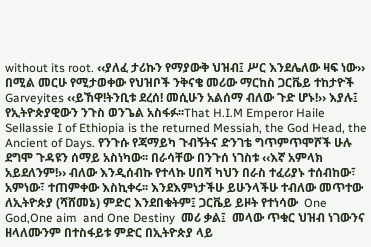without its root. ‹‹ያለፈ ታሪኩን የማያውቅ ህዝብ፤ ሥር እንደሌለው ዛፍ ነው›› በሚል መርሁ የሚታወቀው የህዝቦች ንቅናቄ መሪው ማርከስ ጋርቬይ ተከታዮች Garveyites ‹‹ይኸዋ!ትንቢቱ ደረሰ! መሲሁን አልሰማ ብለው ጉድ ሆኑ!›› እያሉ፤ የኢትዮጵያዊውን ንጉስ ወንጌል አስፋፉ፡፡That H.I.M Emperor Haile Sellassie I of Ethiopia is the returned Messiah, the God Head, the Ancient of Days. የንጉሱ የጃማይካ ጉብኝትና ድንገቴ ግጥምጥሞሾች ሁሉ ደግሞ ጉዳዩን ሰማይ አስነካው፡፡ በራሳቸው በንጉሰ ነገስቱ ‹‹እኛ አምላክ አይደለንም!›› ብለው እንዲሰብኩ የተላኩ ሀበሻ ካህን በራስ ተፈሪያኑ ተሰብከው፣ አምነው፣ ተጠምቀው እስኪቀሩ፡፡ እንደእምነታችሁ ይሁንላችሁ ተብለው መጥተው ለኢትዮጵያ (ሻሸመኔ) ምድር እንደበቁትም፤ ጋርቬይ ይዞት የተነሳው  One God,One aim  and One Destiny  መሪ ቃል፤  መላው ጥቁር ህዝብ ነገውንና ዘላለሙንም በተስፋይቱ ምድር በኢትዮጵያ ላይ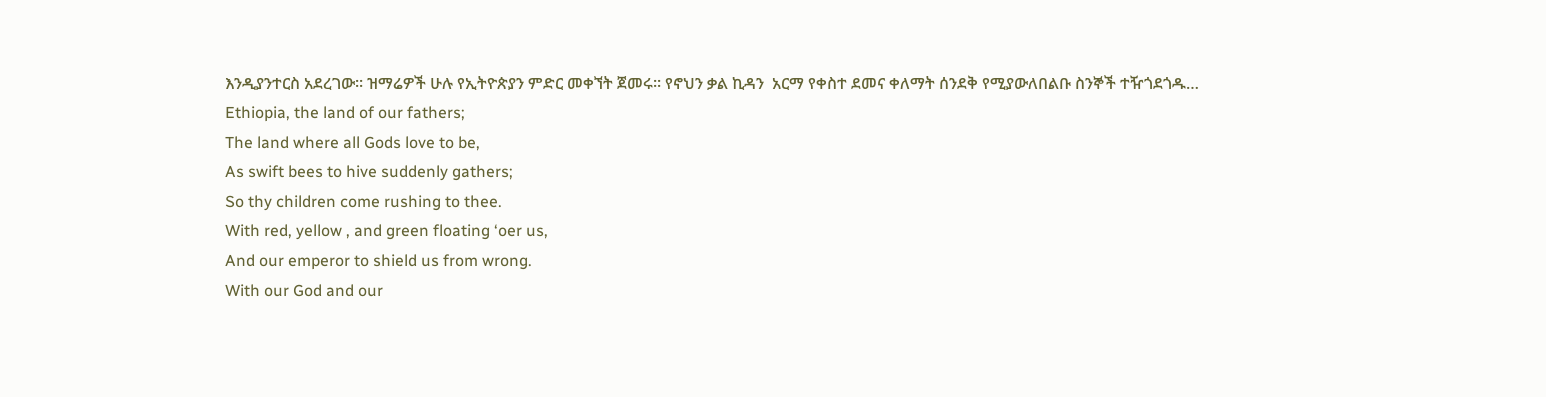እንዲያንተርስ አደረገው፡፡ ዝማሬዎች ሁሉ የኢትዮጵያን ምድር መቀኘት ጀመሩ፡፡ የኖህን ቃል ኪዳን  አርማ የቀስተ ደመና ቀለማት ሰንደቅ የሚያውለበልቡ ስንኞች ተዥጎደጎዱ…
Ethiopia, the land of our fathers;
The land where all Gods love to be,
As swift bees to hive suddenly gathers;
So thy children come rushing to thee.
With red, yellow , and green floating ‘oer us,
And our emperor to shield us from wrong.
With our God and our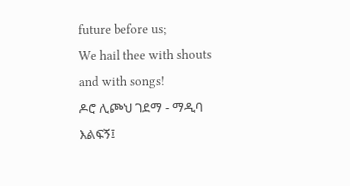future before us;
We hail thee with shouts and with songs!
ዶሮ ሊጮህ ገደማ - ማዲባ እልፍኝ፤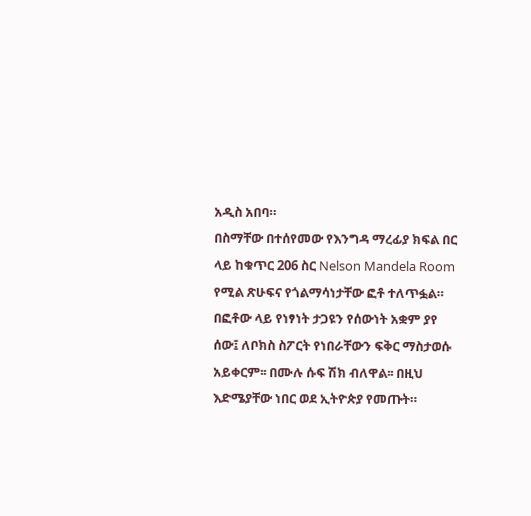አዲስ አበባ።
በስማቸው በተሰየመው የእንግዳ ማረፊያ ክፍል በር ላይ ከቁጥር 206 ስር Nelson Mandela Room የሚል ጽሁፍና የጎልማሳነታቸው ፎቶ ተለጥፏል። በፎቶው ላይ የነፃነት ታጋዩን የሰውነት አቋም ያየ ሰው፤ ለቦክስ ስፖርት የነበራቸውን ፍቅር ማስታወሱ አይቀርም፡፡ በሙሉ ሱፍ ሽክ ብለዋል፡፡ በዚህ እድሜያቸው ነበር ወደ ኢትዮጵያ የመጡት።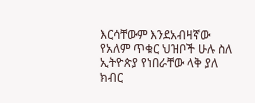እርሳቸውም እንደአብዛኛው የአለም ጥቁር ህዝቦች ሁሉ ስለ ኢትዮጵያ የነበራቸው ላቅ ያለ ክብር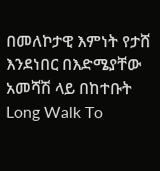በመለኮታዊ እምነት የታሸ እንደነበር በእድሜያቸው አመሻሽ ላይ በከተቡት Long Walk To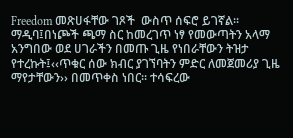Freedom መጽሀፋቸው ገጾች  ውስጥ ሰፍሮ ይገኛል፡፡
ማዲባ፤በነጮች ጫማ ስር ከመረገጥ ነፃ የመውጣትን አላማ አንግበው ወደ ሀገራችን በመጡ ጊዜ የነበራቸውን ትዝታ የተረኩት፤‹‹ጥቁር ሰው ክብር ያገኘባትን ምድር ለመጀመሪያ ጊዜ ማየታቸውን›› በመጥቀስ ነበር፡፡ ተሳፍረው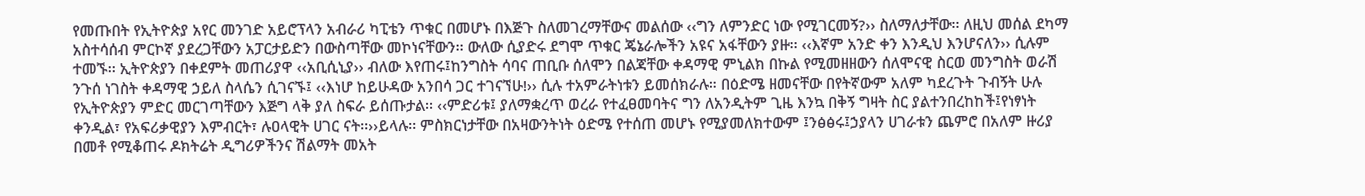የመጡበት የኢትዮጵያ አየር መንገድ አይሮፕላን አብራሪ ካፒቴን ጥቁር በመሆኑ በእጅጉ ስለመገረማቸውና መልሰው ‹‹ግን ለምንድር ነው የሚገርመኝ?›› ስለማለታቸው፡፡ ለዚህ መሰል ደካማ አስተሳሰብ ምርኮኛ ያደረጋቸውን አፓርታይድን በውስጣቸው መኮነናቸውን፡፡ ውለው ሲያድሩ ደግሞ ጥቁር ጄኔራሎችን አዩና አፋቸውን ያዙ፡፡ ‹‹እኛም አንድ ቀን እንዲህ እንሆናለን›› ሲሉም ተመኙ፡፡ ኢትዮጵያን በቀደምት መጠሪያዋ ‹‹አቢሲኒያ›› ብለው እየጠሩ፤ከንግስት ሳባና ጠቢቡ ሰለሞን በልጃቸው ቀዳማዊ ምኒልክ በኩል የሚመዘዘውን ሰለሞናዊ ስርወ መንግስት ወራሽ ንጉሰ ነገስት ቀዳማዊ ኃይለ ስላሴን ሲገናኙ፤ ‹‹እነሆ ከይሁዳው አንበሳ ጋር ተገናኘሁ!›› ሲሉ ተአምራትነቱን ይመሰክራሉ። በዕድሜ ዘመናቸው በየትኛውም አለም ካደረጉት ጉብኝት ሁሉ የኢትዮጵያን ምድር መርገጣቸውን እጅግ ላቅ ያለ ስፍራ ይሰጡታል፡፡ ‹‹ምድሪቱ፤ ያለማቋረጥ ወረራ የተፈፀመባትና ግን ለአንዲትም ጊዜ እንኳ በቅኝ ግዛት ስር ያልተንበረከከች፤የነፃነት ቀንዲል፣ የአፍሪቃዊያን እምብርት፣ ሉዐላዊት ሀገር ናት፡፡››ይላሉ፡፡ ምስክርነታቸው በአዛውንትነት ዕድሜ የተሰጠ መሆኑ የሚያመለክተውም ፤ንፅፅሩ፤ኃያላን ሀገራቱን ጨምሮ በአለም ዙሪያ በመቶ የሚቆጠሩ ዶክትሬት ዲግሪዎችንና ሽልማት መአት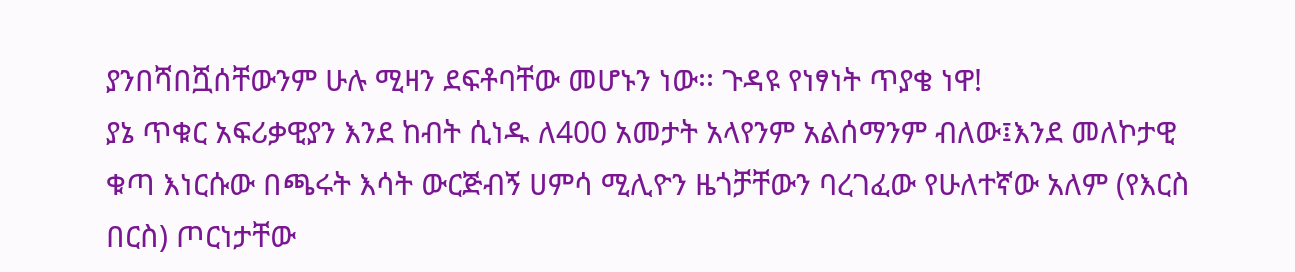ያንበሻበሿሰቸውንም ሁሉ ሚዛን ደፍቶባቸው መሆኑን ነው፡፡ ጉዳዩ የነፃነት ጥያቄ ነዋ!
ያኔ ጥቁር አፍሪቃዊያን እንደ ከብት ሲነዱ ለ400 አመታት አላየንም አልሰማንም ብለው፤እንደ መለኮታዊ ቁጣ እነርሱው በጫሩት እሳት ውርጅብኝ ሀምሳ ሚሊዮን ዜጎቻቸውን ባረገፈው የሁለተኛው አለም (የእርስ በርስ) ጦርነታቸው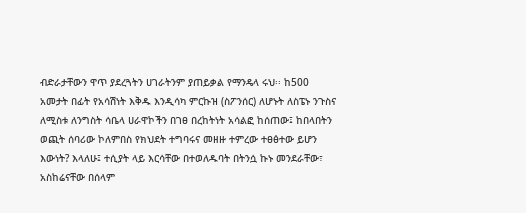ብድራታቸውን ዋጥ ያደረጓትን ሀገራትንም ያጠይቃል የማንዴላ ሩህ፡፡ ከ500 አመታት በፊት የአሳሽነት እቅዱ እንዲሳካ ምርኩዝ (ስፖንሰር) ለሆኑት ለስፔኑ ንጉስና ለሚስቱ ለንግስት ሳቤላ ሀራዋኮችን በገፀ በረከትነት አሳልፎ ከሰጠው፤ ከበላበትን ወጪት ሰባሪው ኮለምበስ የክህደት ተግባሩና መዘዙ ተምረው ተፀፅተው ይሆን እውነት? እላለሁ፤ ተሲያት ላይ እርሳቸው በተወለዱባት በትንሷ ኩኑ መንደራቸው፣ አስከሬናቸው በሰላም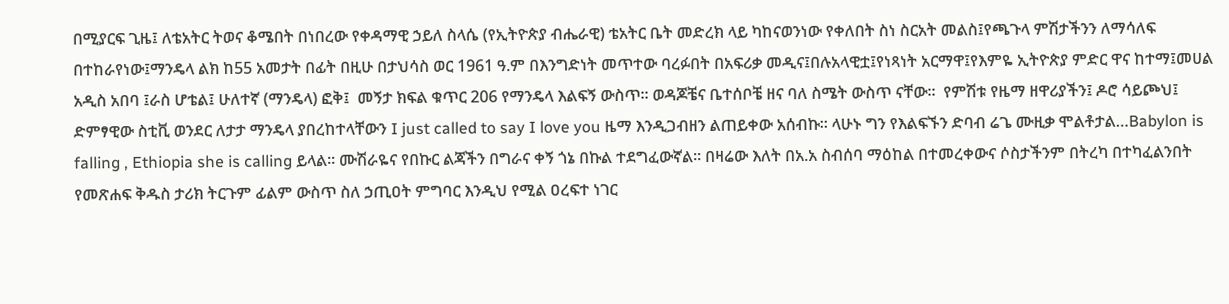በሚያርፍ ጊዜ፤ ለቴአትር ትወና ቆሜበት በነበረው የቀዳማዊ ኃይለ ስላሴ (የኢትዮጵያ ብሔራዊ) ቴአትር ቤት መድረክ ላይ ካከናወንነው የቀለበት ስነ ስርአት መልስ፤የጫጉላ ምሽታችንን ለማሳለፍ በተከራየነው፤ማንዴላ ልክ ከ55 አመታት በፊት በዚሁ በታህሳስ ወር 1961 ዓ.ም በእንግድነት መጥተው ባረፉበት በአፍሪቃ መዲና፤በሉአላዊቷ፤የነጻነት አርማዋ፤የእምዬ ኢትዮጵያ ምድር ዋና ከተማ፤መሀል አዲስ አበባ ፤ራስ ሆቴል፤ ሁለተኛ (ማንዴላ) ፎቅ፤  መኝታ ክፍል ቁጥር 206 የማንዴላ እልፍኝ ውስጥ፡፡ ወዳጆቼና ቤተሰቦቼ ዘና ባለ ስሜት ውስጥ ናቸው፡፡  የምሽቱ የዜማ ዘዋሪያችን፤ ዶሮ ሳይጮህ፤ ድምፃዊው ስቲቪ ወንደር ለታታ ማንዴላ ያበረከተላቸውን I just called to say I love you ዜማ እንዲጋብዘን ልጠይቀው አሰብኩ፡፡ ላሁኑ ግን የእልፍኙን ድባብ ሬጌ ሙዚቃ ሞልቶታል…Babylon is falling , Ethiopia she is calling ይላል፡፡ ሙሽራዬና የበኩር ልጃችን በግራና ቀኝ ጎኔ በኩል ተደግፈውኛል፡፡ በዛሬው እለት በአ.አ ስብሰባ ማዕከል በተመረቀውና ሶስታችንም በትረካ በተካፈልንበት የመጽሐፍ ቅዱስ ታሪክ ትርጉም ፊልም ውስጥ ስለ ኃጢዐት ምግባር እንዲህ የሚል ዐረፍተ ነገር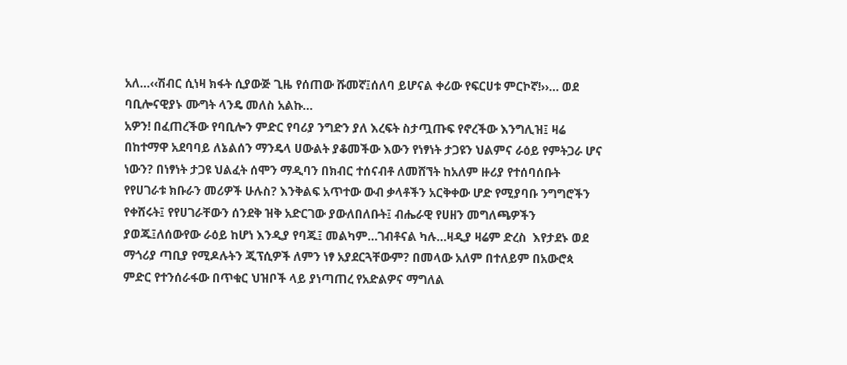አለ…‹‹ሽብር ሲነዛ ክፋት ሲያውጅ ጊዜ የሰጠው ሹመኛ፤ሰለባ ይሆናል ቀሪው የፍርሀቱ ምርኮኛ!››… ወደ ባቢሎናዊያኑ ሙግት ላንዴ መለስ አልኩ…
አዎን! በፈጠረችው የባቢሎን ምድር የባሪያ ንግድን ያለ እረፍት ስታጧጡፍ የኖረችው እንግሊዝ፤ ዛሬ በከተማዋ አደባባይ ለኔልሰን ማንዴላ ሀውልት ያቆመችው እውን የነፃነት ታጋዩን ህልምና ራዕይ የምትጋራ ሆና ነውን? በነፃነት ታጋዩ ህልፈት ሰሞን ማዲባን በክብር ተሰናብቶ ለመሸኘት ከአለም ዙሪያ የተሰባሰቡት የየሀገራቱ ክቡራን መሪዎች ሁሉስ? እንቅልፍ አጥተው ውብ ቃላቶችን አርቅቀው ሆድ የሚያባቡ ንግግሮችን የቀሸሩት፤ የየሀገራቸውን ሰንደቅ ዝቅ አድርገው ያውለበለቡት፤ ብሔራዊ የሀዘን መግለጫዎችን ያወጁ፤ለሰውየው ራዕይ ከሆነ እንዲያ የባጁ፤ መልካም…ገብቶናል ካሉ…ዛዲያ ዛሬም ድረስ  እየታደኑ ወደ ማጎሪያ ጣቢያ የሚዶሉትን ጂፕሲዎች ለምን ነፃ አያደርጓቸውም? በመላው አለም በተለይም በአውሮጳ ምድር የተንሰራፋው በጥቁር ህዝቦች ላይ ያነጣጠረ የአድልዎና ማግለል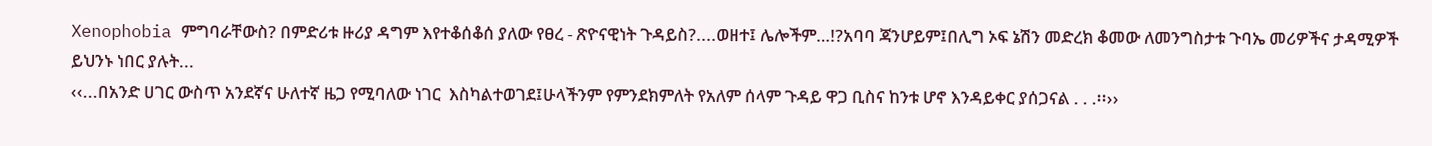Xenophobia ምግባራቸውስ? በምድሪቱ ዙሪያ ዳግም እየተቆሰቆሰ ያለው የፀረ - ጽዮናዊነት ጉዳይስ?....ወዘተ፤ ሌሎችም…!?አባባ ጃንሆይም፤በሊግ ኦፍ ኔሽን መድረክ ቆመው ለመንግስታቱ ጉባኤ መሪዎችና ታዳሚዎች ይህንኑ ነበር ያሉት...
‹‹...በአንድ ሀገር ውስጥ አንደኛና ሁለተኛ ዜጋ የሚባለው ነገር  እስካልተወገደ፤ሁላችንም የምንደክምለት የአለም ሰላም ጉዳይ ዋጋ ቢስና ከንቱ ሆኖ እንዳይቀር ያሰጋናል . . .፡፡››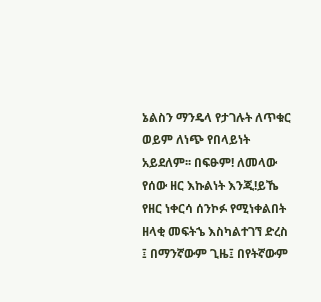ኔልስን ማንዴላ የታገሉት ለጥቁር ወይም ለነጭ የበላይነት አይደለም፡፡ በፍፁም! ለመላው የሰው ዘር እኩልነት እንጂ!ይኼ የዘር ነቀርሳ ሰንኮፉ የሚነቀልበት ዘላቂ መፍትኄ እስካልተገኘ ድረስ ፤ በማንኛውም ጊዜ፤ በየትኛውም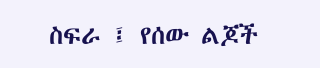ስፍራ ፤ የሰው ልጆች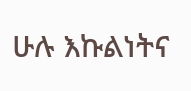ሁሉ እኩልነትና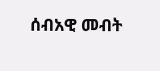ሰብአዊ መብት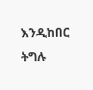እንዲከበር ትግሉ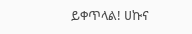ይቀጥላል! ሀኩና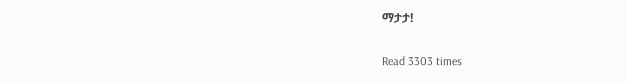ማታታ!

Read 3303 times